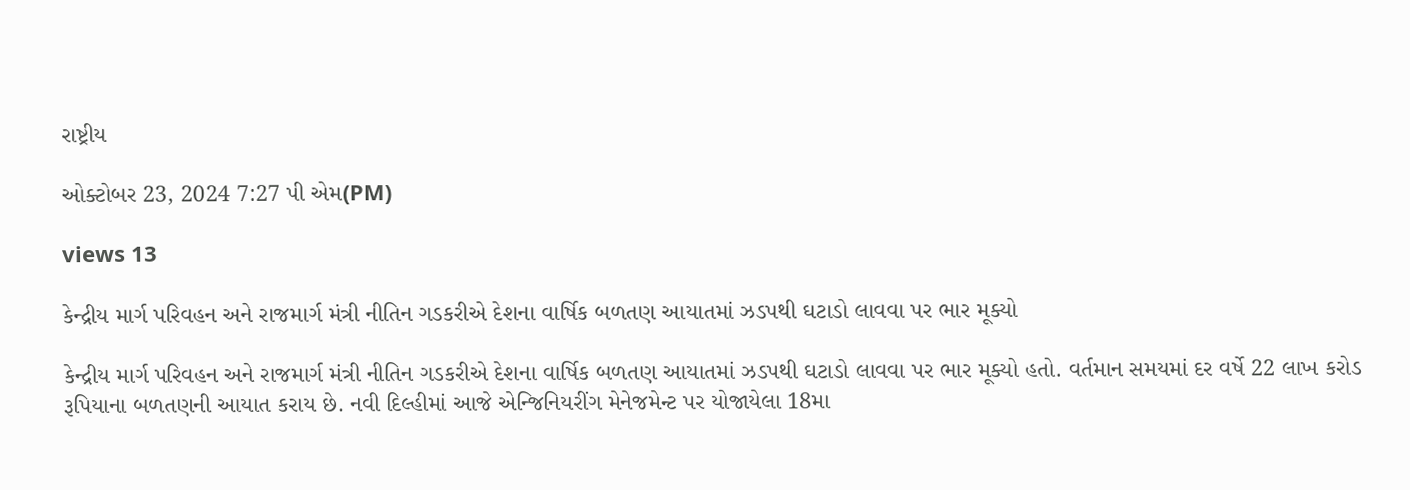રાષ્ટ્રીય

ઓક્ટોબર 23, 2024 7:27 પી એમ(PM)

views 13

કેન્દ્રીય માર્ગ પરિવહન અને રાજમાર્ગ મંત્રી નીતિન ગડકરીએ દેશના વાર્ષિક બળતણ આયાતમાં ઝડપથી ઘટાડો લાવવા પર ભાર મૂક્યો

કેન્દ્રીય માર્ગ પરિવહન અને રાજમાર્ગ મંત્રી નીતિન ગડકરીએ દેશના વાર્ષિક બળતણ આયાતમાં ઝડપથી ઘટાડો લાવવા પર ભાર મૂક્યો હતો. વર્તમાન સમયમાં દર વર્ષે 22 લાખ કરોડ રૂપિયાના બળતણની આયાત કરાય છે. નવી દિલ્હીમાં આજે એન્જિનિયરીંગ મેનેજમેન્ટ પર યોજાયેલા 18મા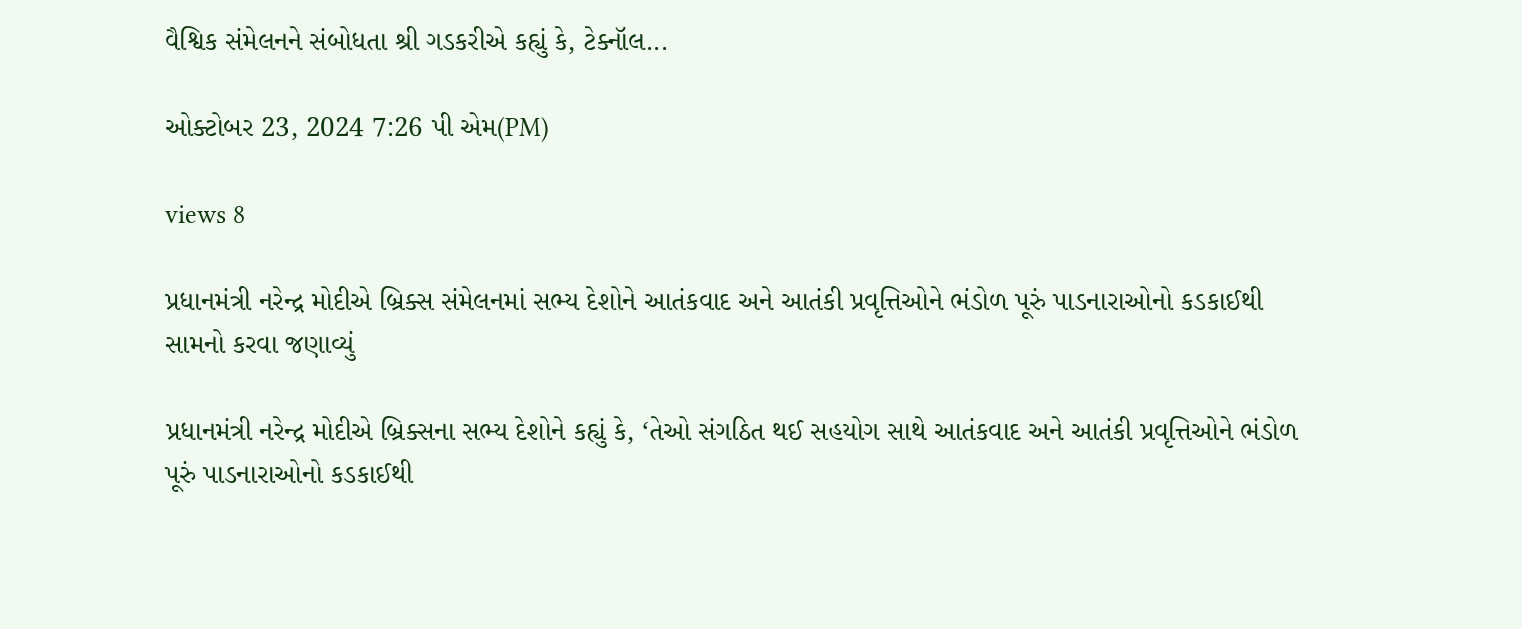વૈશ્વિક સંમેલનને સંબોધતા શ્રી ગડકરીએ કહ્યું કે, ટેક્નૉલ...

ઓક્ટોબર 23, 2024 7:26 પી એમ(PM)

views 8

પ્રધાનમંત્રી નરેન્દ્ર મોદીએ બ્રિક્સ સંમેલનમાં સભ્ય દેશોને આતંકવાદ અને આતંકી પ્રવૃત્તિઓને ભંડોળ પૂરું પાડનારાઓનો કડકાઈથી સામનો કરવા જણાવ્યું

પ્રધાનમંત્રી નરેન્દ્ર મોદીએ બ્રિક્સના સભ્ય દેશોને કહ્યું કે, ‘તેઓ સંગઠિત થઈ સહયોગ સાથે આતંકવાદ અને આતંકી પ્રવૃત્તિઓને ભંડોળ પૂરું પાડનારાઓનો કડકાઈથી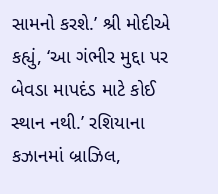સામનો કરશે.’ શ્રી મોદીએ કહ્યું, ‘આ ગંભીર મુદ્દા પર બેવડા માપદંડ માટે કોઈ સ્થાન નથી.’ રશિયાના કઝાનમાં બ્રાઝિલ,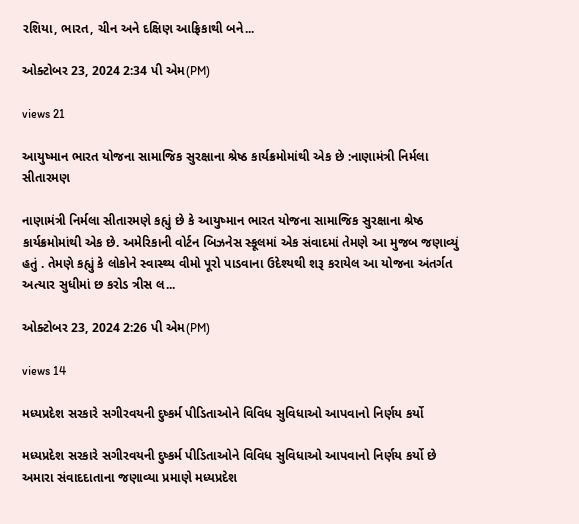રશિયા, ભારત, ચીન અને દક્ષિણ આફ્રિકાથી બને...

ઓક્ટોબર 23, 2024 2:34 પી એમ(PM)

views 21

આયુષ્માન ભારત યોજના સામાજિક સુરક્ષાના શ્રેષ્ઠ કાર્યક્રમોમાંથી એક છે :નાણામંત્રી નિર્મલા સીતારમણ

નાણામંત્રી નિર્મલા સીતારમણે કહ્યું છે કે આયુષ્માન ભારત યોજના સામાજિક સુરક્ષાના શ્રેષ્ઠ કાર્યક્રમોમાંથી એક છે. અમેરિકાની વોર્ટન બિઝનેસ સ્કૂલમાં એક સંવાદમાં તેમણે આ મુજબ જણાવ્યું હતું . તેમણે કહ્યું કે લોકોને સ્વાસ્થ્ય વીમો પૂરો પાડવાના ઉદેશ્યથી શરૂ કરાયેલ આ યોજના અંતર્ગત અત્યાર સુધીમાં છ કરોડ ત્રીસ લ...

ઓક્ટોબર 23, 2024 2:26 પી એમ(PM)

views 14

મધ્યપ્રદેશ સરકારે સગીરવયની દુષ્કર્મ પીડિતાઓને વિવિધ સુવિધાઓ આપવાનો નિર્ણય કર્યો

મધ્યપ્રદેશ સરકારે સગીરવયની દુષ્કર્મ પીડિતાઓને વિવિધ સુવિધાઓ આપવાનો નિર્ણય કર્યો છે અમારા સંવાદદાતાના જણાવ્યા પ્રમાણે મધ્યપ્રદેશ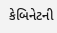કેબિનેટની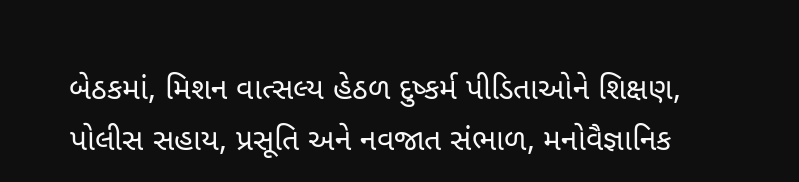બેઠકમાં, મિશન વાત્સલ્ય હેઠળ દુષ્કર્મ પીડિતાઓને શિક્ષણ, પોલીસ સહાય, પ્રસૂતિ અને નવજાત સંભાળ, મનોવૈજ્ઞાનિક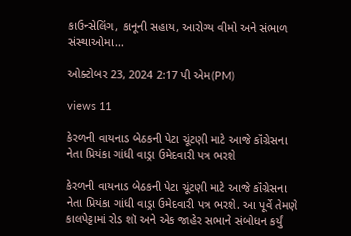કાઉન્સેલિંગ, કાનૂની સહાય, આરોગ્ય વીમો અને સંભાળ સંસ્થાઓમા...

ઓક્ટોબર 23, 2024 2:17 પી એમ(PM)

views 11

કેરળની વાયનાડ બેઠકની પેટા ચૂંટણી માટે આજે કૉંગ્રેસના નેતા પ્રિયંકા ગાંધી વાડ્રા ઉમેદવારી પત્ર ભરશે

કેરળની વાયનાડ બેઠકની પેટા ચૂંટણી માટે આજે કૉંગ્રેસના નેતા પ્રિયંકા ગાંધી વાડ્રા ઉમેદવારી પત્ર ભરશે. આ પૂર્વે તેમણે કાલપેટ્ટામાં રોડ શૉ અને એક જાહેર સભાને સંબોધન કર્યું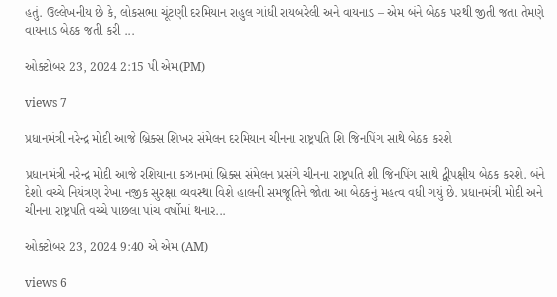હતું. ઉલ્લેખનીય છે કે, લોકસભા ચૂંટણી દરમિયાન રાહુલ ગાંધી રાયબરેલી અને વાયનાડ – એમ બંને બેઠક પરથી જીતી જતા તેમણે વાયનાડ બેઠક જતી કરી ...

ઓક્ટોબર 23, 2024 2:15 પી એમ(PM)

views 7

પ્રધાનમંત્રી નરેન્દ્ર મોદી આજે બ્રિક્સ શિખર સંમેલન દરમિયાન ચીનના રાષ્ટ્રપતિ શિ જિનપિંગ સાથે બેઠક કરશે

પ્રધાનમંત્રી નરેન્દ્ર મોદી આજે રશિયાના કઝાનમાં બ્રિક્સ સંમેલન પ્રસંગે ચીનના રાષ્ટ્રપતિ શી જિનપિંગ સાથે દ્વીપક્ષીય બેઠક કરશે. બંને દેશો વચ્ચે નિયંત્રણ રેખા નજીક સુરક્ષા વ્યવસ્થા વિશે હાલની સમજૂતિને જોતા આ બેઠકનું મહત્વ વધી ગયું છે. પ્રધાનમંત્રી મોદી અને ચીનના રાષ્ટ્રપતિ વચ્ચે પાછલા પાંચ વર્ષોમાં થનાર...

ઓક્ટોબર 23, 2024 9:40 એ એમ (AM)

views 6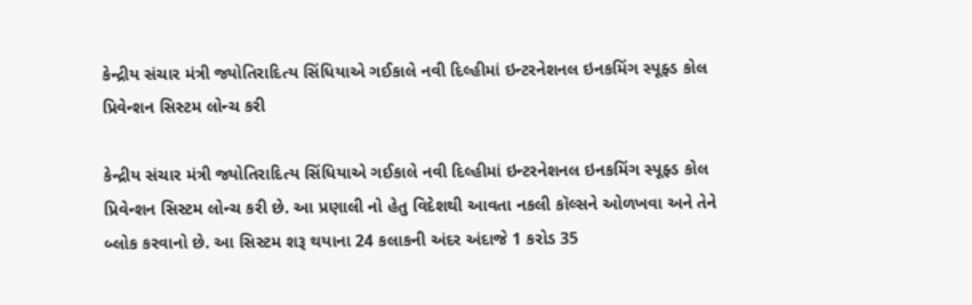કેન્દ્રીય સંચાર મંત્રી જ્યોતિરાદિત્ય સિંધિયાએ ગઈકાલે નવી દિલ્હીમાં ઇન્ટરનેશનલ ઇનકમિંગ સ્પૂફ્ડ કોલ પ્રિવેન્શન સિસ્ટમ લોન્ચ કરી

કેન્દ્રીય સંચાર મંત્રી જ્યોતિરાદિત્ય સિંધિયાએ ગઈકાલે નવી દિલ્હીમાં ઇન્ટરનેશનલ ઇનકમિંગ સ્પૂફ્ડ કોલ પ્રિવેન્શન સિસ્ટમ લોન્ચ કરી છે. આ પ્રણાલી નો હેતુ વિદેશથી આવતા નકલી કૉલ્સને ઓળખવા અને તેને બ્લોક કરવાનો છે. આ સિસ્ટમ શરૂ થયાના 24 કલાકની અંદર અંદાજે 1 કરોડ 35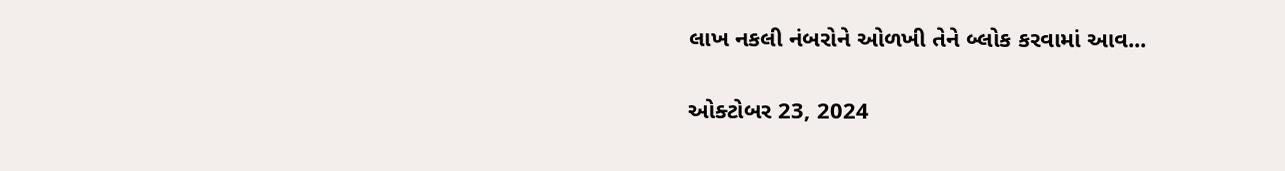લાખ નકલી નંબરોને ઓળખી તેને બ્લોક કરવામાં આવ...

ઓક્ટોબર 23, 2024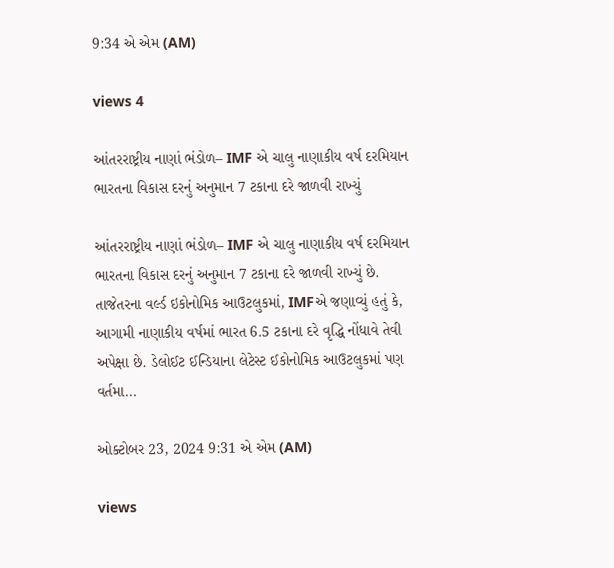9:34 એ એમ (AM)

views 4

આંતરરાષ્ટ્રીય નાણાં ભંડોળ– IMF એ ચાલુ નાણાકીય વર્ષ દરમિયાન ભારતના વિકાસ દરનું અનુમાન 7 ટકાના દરે જાળવી રાખ્યું

આંતરરાષ્ટ્રીય નાણાં ભંડોળ– IMF એ ચાલુ નાણાકીય વર્ષ દરમિયાન ભારતના વિકાસ દરનું અનુમાન 7 ટકાના દરે જાળવી રાખ્યું છે. તાજેતરના વર્લ્ડ ઇકોનોમિક આઉટલુકમાં, IMFએ જણાવ્યું હતું કે, આગામી નાણાકીય વર્ષમાં ભારત 6.5 ટકાના દરે વૃદ્ધિ નોંધાવે તેવી અપેક્ષા છે. ડેલોઈટ ઈન્ડિયાના લેટેસ્ટ ઈકોનોમિક આઉટલુકમાં પણ વર્તમા...

ઓક્ટોબર 23, 2024 9:31 એ એમ (AM)

views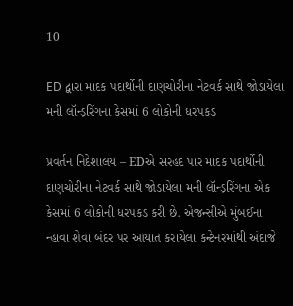10

ED દ્વારા માદક પદાર્થોની દાણચોરીના નેટવર્ક સાથે જોડાયેલા મની લૉન્ડ઼રિંગના કેસમાં 6 લોકોની ધરપકડ

પ્રવર્તન નિદેશાલય – EDએ સરહદ પાર માદક પદાર્થોની દાણચોરીના નેટવર્ક સાથે જોડાયેલા મની લૉન્ડ઼રિંગના એક કેસમાં 6 લોકોની ધરપકડ કરી છે. એજન્સીએ મુંબઈના ન્હાવા શેવા બંદર પર આયાત કરાયેલા કન્ટેનરમાંથી અંદાજે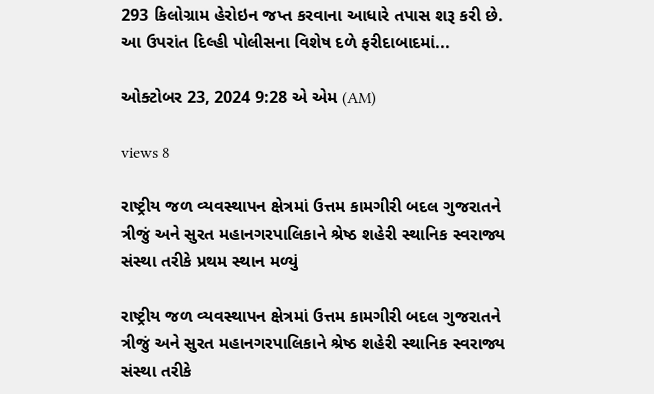293 કિલોગ્રામ હેરોઇન જપ્ત કરવાના આધારે તપાસ શરૂ કરી છે. આ ઉપરાંત દિલ્હી પોલીસના વિશેષ દળે ફરીદાબાદમાં...

ઓક્ટોબર 23, 2024 9:28 એ એમ (AM)

views 8

રાષ્ટ્રીય જળ વ્યવસ્થાપન ક્ષેત્રમાં ઉત્તમ કામગીરી બદલ ગુજરાતને ત્રીજું અને સુરત મહાનગરપાલિકાને શ્રેષ્ઠ શહેરી સ્થાનિક સ્વરાજ્ય સંસ્થા તરીકે પ્રથમ સ્થાન મળ્યું

રાષ્ટ્રીય જળ વ્યવસ્થાપન ક્ષેત્રમાં ઉત્તમ કામગીરી બદલ ગુજરાતને ત્રીજું અને સુરત મહાનગરપાલિકાને શ્રેષ્ઠ શહેરી સ્થાનિક સ્વરાજ્ય સંસ્થા તરીકે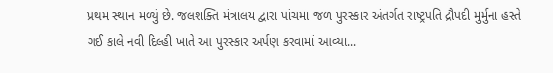પ્રથમ સ્થાન મળ્યું છે. જલશક્તિ મંત્રાલય દ્વારા પાંચમા જળ પુરસ્કાર અંતર્ગત રાષ્ટ્રપતિ દ્રૌપદી મુર્મુના હસ્તે ગઈ કાલે નવી દિલ્હી ખાતે આ પુરસ્કાર અર્પણ કરવામાં આવ્યા...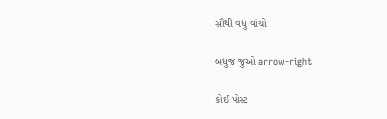સૌથી વધુ વાંચો

બધુજ જુઓ arrow-right

કોઈ પોસ્ટ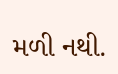મળી નથી.